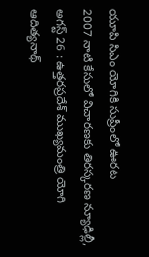యూపి సిఎం యోగికి సుప్రీంలో ఊరట
2007 నాటి కేసులో విచారణకు తిరస్కరణ న్యూఢిల్లీ, అగస్ట్ 26 : ఉత్తరప్రదేశ్ ముఖ్యమంత్రి యోగి ఆదిత్యనాథ్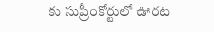కు సుప్రీంకోర్టులో ఊరట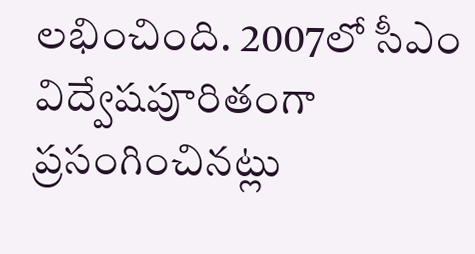లభించింది. 2007లో సీఎం విద్వేషపూరితంగా ప్రసంగించినట్లు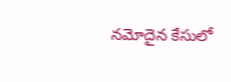నమోదైన కేసులో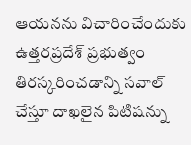ఆయనను విచారించేందుకు ఉత్తరప్రదేశ్ ప్రభుత్వం తిరస్కరించడాన్ని సవాల్ చేస్తూ దాఖలైన పిటిషన్ను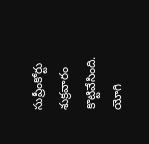సుప్రీంకోర్టు శుక్రవారం కొట్టివేసింది. యోగి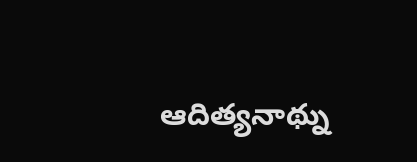ఆదిత్యనాథ్ను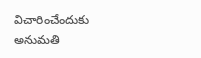విచారించేందుకు అనుమతి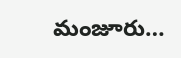మంజూరు…